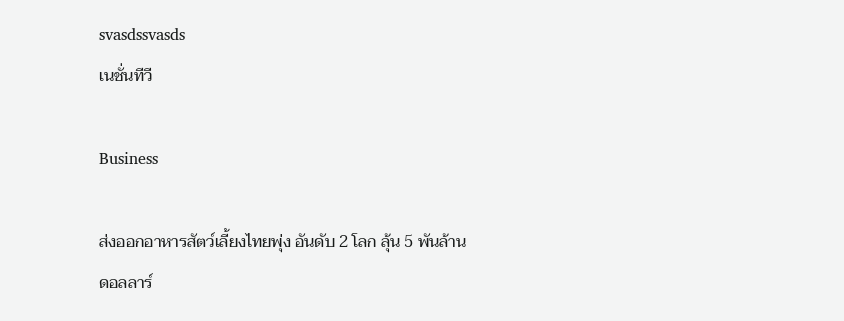svasdssvasds
เนชั่นทีวี

Business

ส่งออกอาหารสัตว์เลี้ยงไทยพุ่ง อันดับ 2 โลก ลุ้น 5 พันล้านดอลลาร์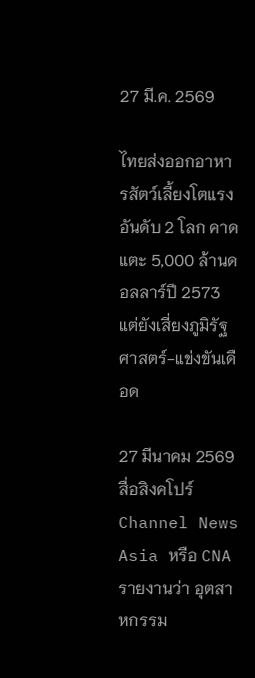27 มี.ค. 2569

ไทยส่งออกอาหารสัตว์เลี้ยงโตแรง อันดับ 2 โลก คาดแตะ 5,000 ล้านดอลลาร์ปี 2573 แต่ยังเสี่ยงภูมิรัฐศาสตร์-แข่งขันเดือด

27 มีนาคม 2569 สื่อสิงคโปร์ Channel News Asia หรือ CNA รายงานว่า อุตสาหกรรม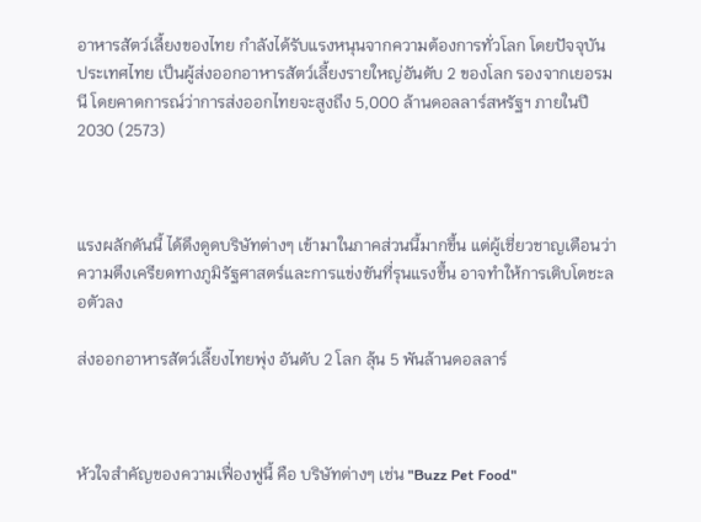อาหารสัตว์เลี้ยงของไทย กำลังได้รับแรงหนุนจากความต้องการทั่วโลก โดยปัจจุบัน ประเทศไทย เป็นผู้ส่งออกอาหารสัตว์เลี้ยงรายใหญ่อันดับ 2 ของโลก รองจากเยอรมนี โดยคาดการณ์ว่าการส่งออกไทยจะสูงถึง 5,000 ล้านดอลลาร์สหรัฐฯ ภายในปี 2030 (2573)



แรงผลักดันนี้ ได้ดึงดูดบริษัทต่างๆ เข้ามาในภาคส่วนนี้มากขึ้น แต่ผู้เชี่ยวชาญเตือนว่าความตึงเครียดทางภูมิรัฐศาสตร์และการแข่งขันที่รุนแรงขึ้น อาจทำให้การเติบโตชะลอตัวลง

ส่งออกอาหารสัตว์เลี้ยงไทยพุ่ง อันดับ 2 โลก ลุ้น 5 พันล้านดอลลาร์



หัวใจสำคัญของความเฟื่องฟูนี้ คือ บริษัทต่างๆ เช่น "Buzz Pet Food"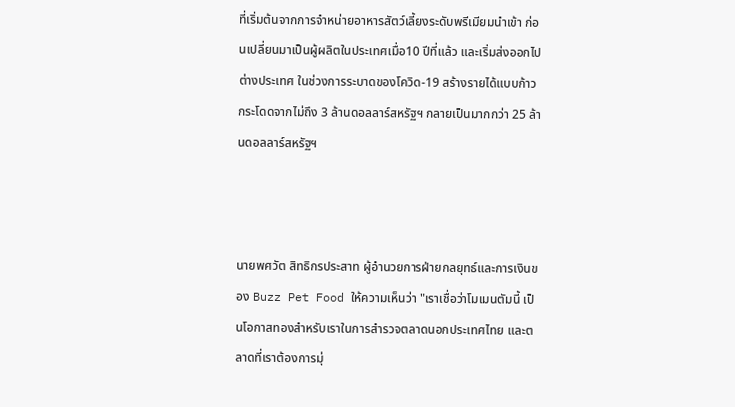ที่เริ่มต้นจากการจำหน่ายอาหารสัตว์เลี้ยงระดับพรีเมียมนำเข้า ก่อนเปลี่ยนมาเป็นผู้ผลิตในประเทศเมื่อ10 ปีที่แล้ว และเริ่มส่งออกไปต่างประเทศ ในช่วงการระบาดของโควิด-19 สร้างรายได้แบบก้าวกระโดดจากไม่ถึง 3 ล้านดอลลาร์สหรัฐฯ กลายเป็นมากกว่า 25 ล้านดอลลาร์สหรัฐฯ



นายพศวัต สิทธิกรประสาท ผู้อำนวยการฝ่ายกลยุทธ์และการเงินของ Buzz Pet Food ให้ความเห็นว่า "เราเชื่อว่าโมเมนตัมนี้ เป็นโอกาสทองสำหรับเราในการสำรวจตลาดนอกประเทศไทย และตลาดที่เราต้องการมุ่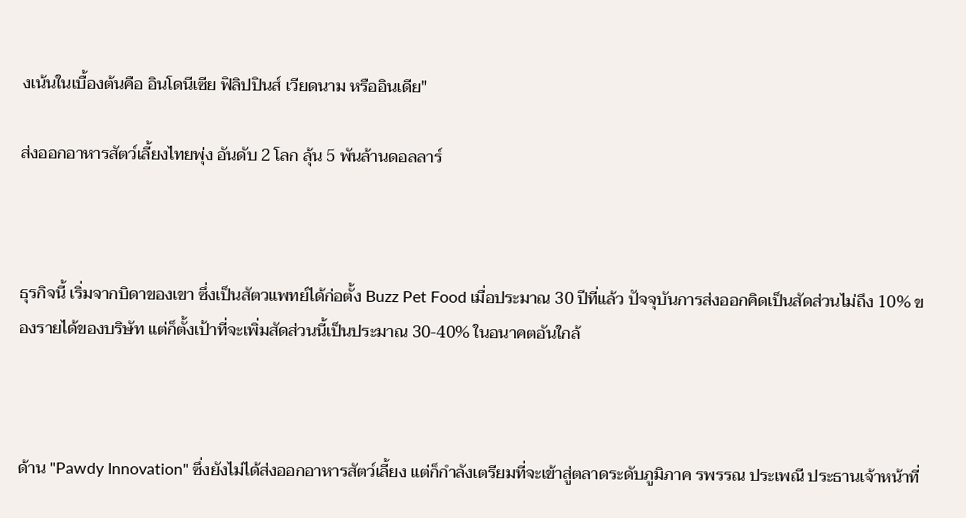งเน้นในเบื้องต้นคือ อินโดนีเซีย ฟิลิปปินส์ เวียดนาม หรืออินเดีย"

ส่งออกอาหารสัตว์เลี้ยงไทยพุ่ง อันดับ 2 โลก ลุ้น 5 พันล้านดอลลาร์



ธุรกิจนี้ เริ่มจากบิดาของเขา ซึ่งเป็นสัตวแพทย์ได้ก่อตั้ง Buzz Pet Food เมื่อประมาณ 30 ปีที่แล้ว ปัจจุบันการส่งออกคิดเป็นสัดส่วนไม่ถึง 10% ของรายได้ของบริษัท แต่ก็ตั้งเป้าที่จะเพิ่มสัดส่วนนี้เป็นประมาณ 30-40% ในอนาคตอันใกล้



ด้าน "Pawdy Innovation" ซึ่งยังไม่ได้ส่งออกอาหารสัตว์เลี้ยง แต่ก็กำลังเตรียมที่จะเข้าสู่ตลาดระดับภูมิภาค รพรรณ ประเพณี ประธานเจ้าหน้าที่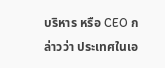บริหาร หรือ CEO กล่าวว่า ประเทศในเอ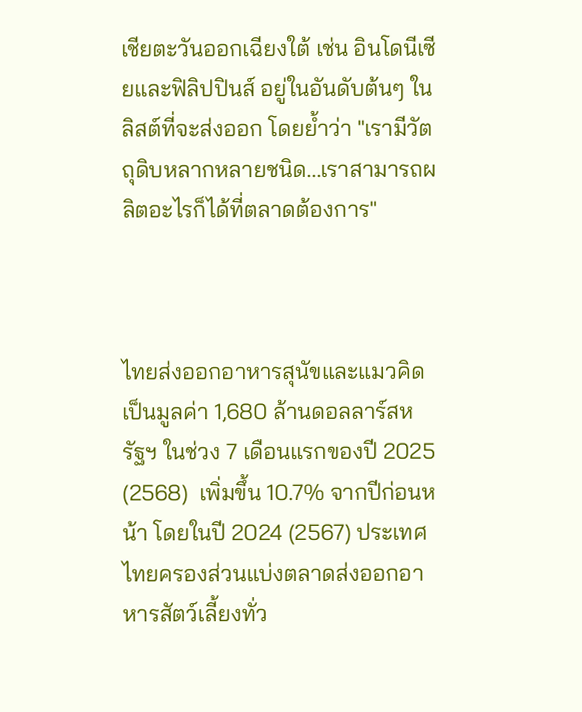เชียตะวันออกเฉียงใต้ เช่น อินโดนีเซียและฟิลิปปินส์ อยู่ในอันดับต้นๆ ในลิสต์ที่จะส่งออก โดยย้ำว่า "เรามีวัตถุดิบหลากหลายชนิด...เราสามารถผลิตอะไรก็ได้ที่ตลาดต้องการ"



ไทยส่งออกอาหารสุนัขและแมวคิดเป็นมูลค่า 1,680 ล้านดอลลาร์สหรัฐฯ ในช่วง 7 เดือนแรกของปี 2025 (2568)  เพิ่มขึ้น 10.7% จากปีก่อนหน้า โดยในปี 2024 (2567) ประเทศไทยครองส่วนแบ่งตลาดส่งออกอาหารสัตว์เลี้ยงทั่ว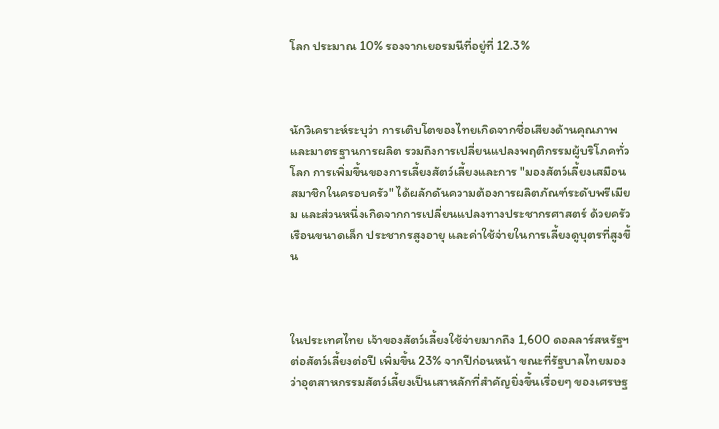โลก ประมาณ 10% รองจากเยอรมนีที่อยู่ที่ 12.3%



นักวิเคราะห์ระบุว่า การเติบโตของไทยเกิดจากชื่อเสียงด้านคุณภาพและมาตรฐานการผลิต รวมถึงการเปลี่ยนแปลงพฤติกรรมผู้บริโภคทั่วโลก การเพิ่มขึ้นของการเลี้ยงสัตว์เลี้ยงและการ "มองสัตว์เลี้ยงเสมือนสมาชิกในครอบครัว" ได้ผลักดันความต้องการผลิตภัณฑ์ระดับพรีเมียม และส่วนหนึ่งเกิดจากการเปลี่ยนแปลงทางประชากรศาสตร์ ด้วยครัวเรือนขนาดเล็ก ประชากรสูงอายุ และค่าใช้จ่ายในการเลี้ยงดูบุตรที่สูงขึ้น



ในประเทศไทย เจ้าของสัตว์เลี้ยงใช้จ่ายมากถึง 1,600 ดอลลาร์สหรัฐฯ ต่อสัตว์เลี้ยงต่อปี เพิ่มขึ้น 23% จากปีก่อนหน้า ขณะที่รัฐบาลไทยมองว่าอุตสาหกรรมสัตว์เลี้ยงเป็นเสาหลักที่สำคัญยิ่งขึ้นเรื่อยๆ ของเศรษฐ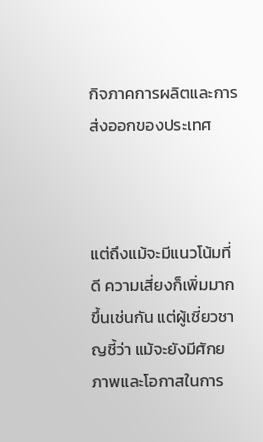กิจภาคการผลิตและการส่งออกของประเทศ



แต่ถึงแม้จะมีแนวโน้มที่ดี ความเสี่ยงก็เพิ่มมากขึ้นเช่นกัน แต่ผู้เชี่ยวชาญชี้ว่า แม้จะยังมีศักยภาพและโอกาสในการ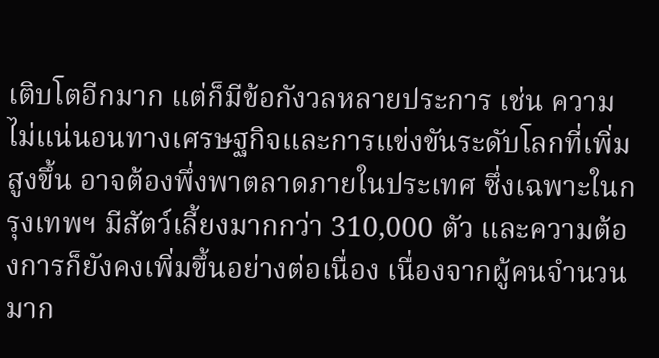เติบโตอีกมาก แต่ก็มีข้อกังวลหลายประการ เช่น ความไม่แน่นอนทางเศรษฐกิจและการแข่งขันระดับโลกที่เพิ่มสูงขึ้น อาจต้องพึ่งพาตลาดภายในประเทศ ซึ่งเฉพาะในกรุงเทพฯ มีสัตว์เลี้ยงมากกว่า 310,000 ตัว และความต้องการก็ยังคงเพิ่มขึ้นอย่างต่อเนื่อง เนื่องจากผู้คนจำนวนมาก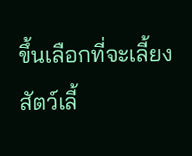ขึ้นเลือกที่จะเลี้ยงสัตว์เลี้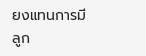ยงแทนการมีลูก